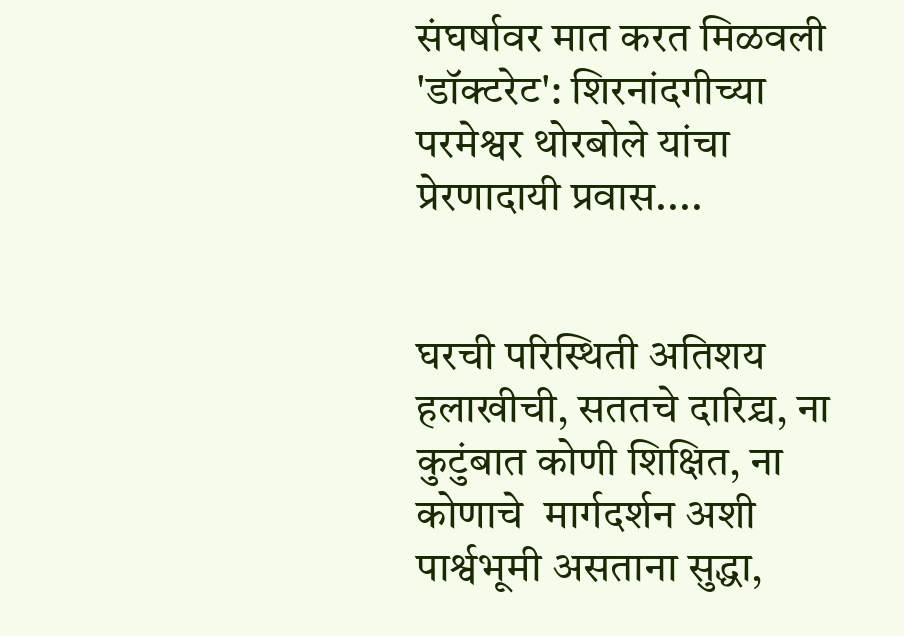संघर्षावर मात करत मिळवली 'डॉक्टरेट': शिरनांदगीच्या परमेश्वर थोरबोले यांचा प्रेरणादायी प्रवास....


घरची परिस्थिती अतिशय हलाखीची, सततचे दारिद्र्य, ना कुटुंबात कोणी शिक्षित, ना कोणाचे  मार्गदर्शन अशी पार्श्वभूमी असताना सुद्धा,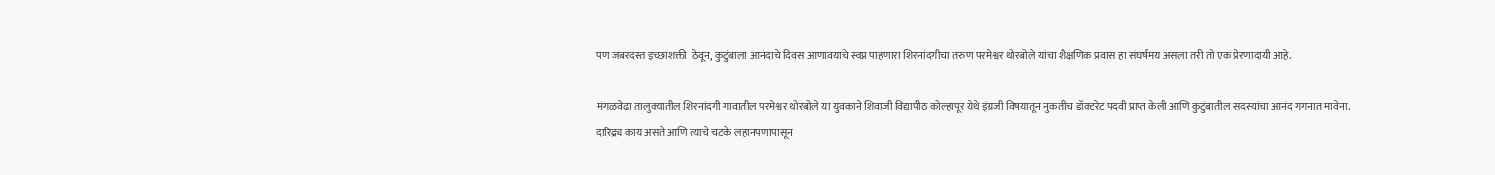पण जबरदस्त इच्छाशक्ती  ठेवून, कुटुंबाला आनंदाचे दिवस आणावयाचे स्वप्न पाहणारा शिरनांदगीचा तरुण परमेश्वर थोरबोले यांचा शैक्षणिक प्रवास हा संघर्षमय असला तरी तो एक प्रेरणादायी आहे.

मंगळवेढा तालुक्यातील शिरनांदगी गावातील परमेश्वर थोरबोले या युवकाने शिवाजी विद्यापीठ कोल्हापूर येथे इंग्रजी विषयातून नुकतीच डॉक्टरेट पदवी प्राप्त केली आणि कुटुंबातील सदस्यांचा आनंद गगनात मावेना.
दारिद्र्य काय असते आणि त्याचे चटके लहानपणापासून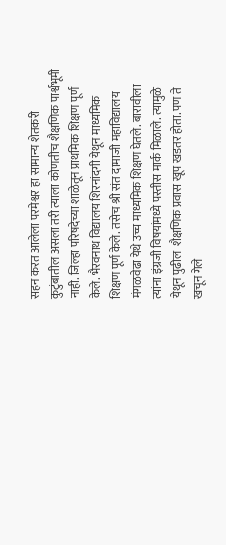सहन करत आलेला परमेश्वर हा सामान्य शेतकरी कुटुंबातील असला तरी त्याला कोणतीच शैक्षणिक पार्श्वभूमी नाही. जिल्हा परिषदेच्या शाळेतून प्राथमिक शिक्षण पूर्ण केले. भैरवनाथ विद्यालय शिरनांदगी येथून माध्यमिक शिक्षण पूर्ण केले. तसेच श्री संत दामाजी महाविद्यालय मंगळवेढा येथे उच्च माध्यमिक शिक्षण घेतले. बारावीला त्यांना इंग्रजी विषयांमध्ये पस्तीस मार्क मिळाले. त्यामुळे येथून पुढील  शैक्षणिक प्रवास खूप खडतर होता. पण ते खचून गेले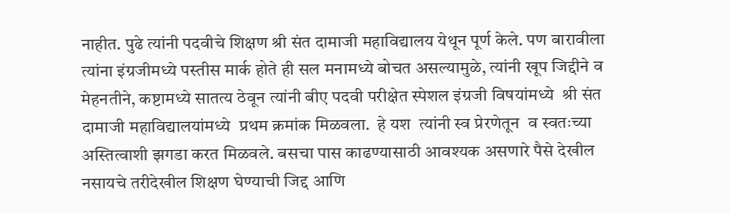नाहीत. पुढे त्यांनी पदवीचे शिक्षण श्री संत दामाजी महाविद्यालय येथून पूर्ण केले. पण बारावीला त्यांना इंग्रजीमध्ये पस्तीस मार्क होते ही सल मनामध्ये बोचत असल्यामुळे, त्यांनी खूप जिद्दीने व मेहनतीने, कष्टामध्ये सातत्य ठेवून त्यांनी बीए पदवी परीक्षेत स्पेशल इंग्रजी विषयांमध्ये  श्री संत दामाजी महाविद्यालयांमध्ये  प्रथम क्रमांक मिळवला.  हे यश  त्यांनी स्व प्रेरणेतून  व स्वतःच्या अस्तित्वाशी झगडा करत मिळवले. बसचा पास काढण्यासाठी आवश्यक असणारे पैसे देखील नसायचे तरीदेखील शिक्षण घेण्याची जिद्द आणि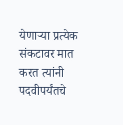येणाऱ्या प्रत्येक संकटावर मात करत त्यांनी पदवीपर्यंतचे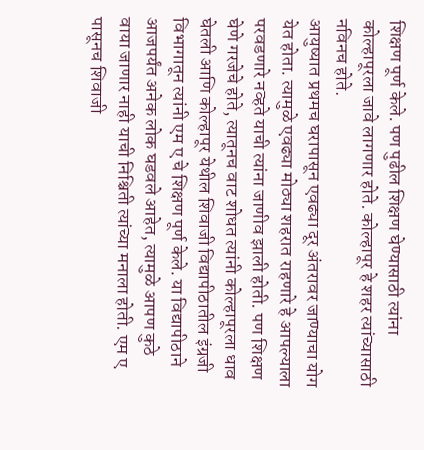शिक्षण पूर्ण केले. पण पुढील शिक्षण घेण्यासाठी त्यांना कोल्हापूरला जावे लागणार होते. कोल्हापूर हे शहर त्यांच्यासाठी नविनच होते.
आयुष्यात प्रथमच घरापासून एवढ्या दूर अंतरावर जाण्याचा योग येत होता. त्यामुळे एवढ्या मोठ्या शहरात राहणारे हे आपल्याला परवडणारे नव्हते याची त्यांना जाणीव झाली होती. पण शिक्षण घेणे गरजेचे होते, त्यातूनच वाट शोधत त्यांनी कोल्हापूरला धाव घेतली आणि कोल्हापूर येथील शिवाजी विद्यापीठातील इंग्रजी विभागातून त्यांनी एम ए चे शिक्षण पूर्ण केले. या विद्यापीठाने आजपर्यंत अनेक लोक घडवले आहेत, त्यामुळे आपण कुठे वाया जाणार नाही याची निश्चिती त्यांच्या मनाला होती. एम ए पासूनच शिवाजी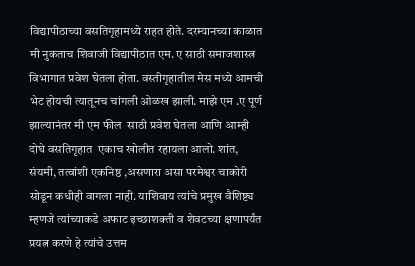विद्यापीठाच्या वसतिगृहामध्ये राहत होते. दरम्यानच्या काळात मी नुकताच शिवाजी विद्यापीठात एम. ए साठी समाजशास्त्र विभागात प्रवेश घेतला होता. वस्तीगृहातील मेस मध्ये आमची भेट होयची त्यातूनच चांगली ओळख झाली. माझे एम .ए पूर्ण झाल्यानंतर मी एम फील  साठी प्रवेश घेतला आणि आम्ही दोघे वसतिगृहात  एकाच खोलीत रहायला आलो. शांत, संयमी, तत्वांशी एकनिष्ठ ,असणारा असा परमेश्वर चाकोरी सोडून कधीही वागला नाही. याशिवाय त्यांचे प्रमुख वैशिष्ट्य म्हणजे त्यांच्याकडे अफाट इच्छाशक्ती व शेवटच्या क्षणापर्यंत प्रयत्न करणे हे त्यांचे उत्तम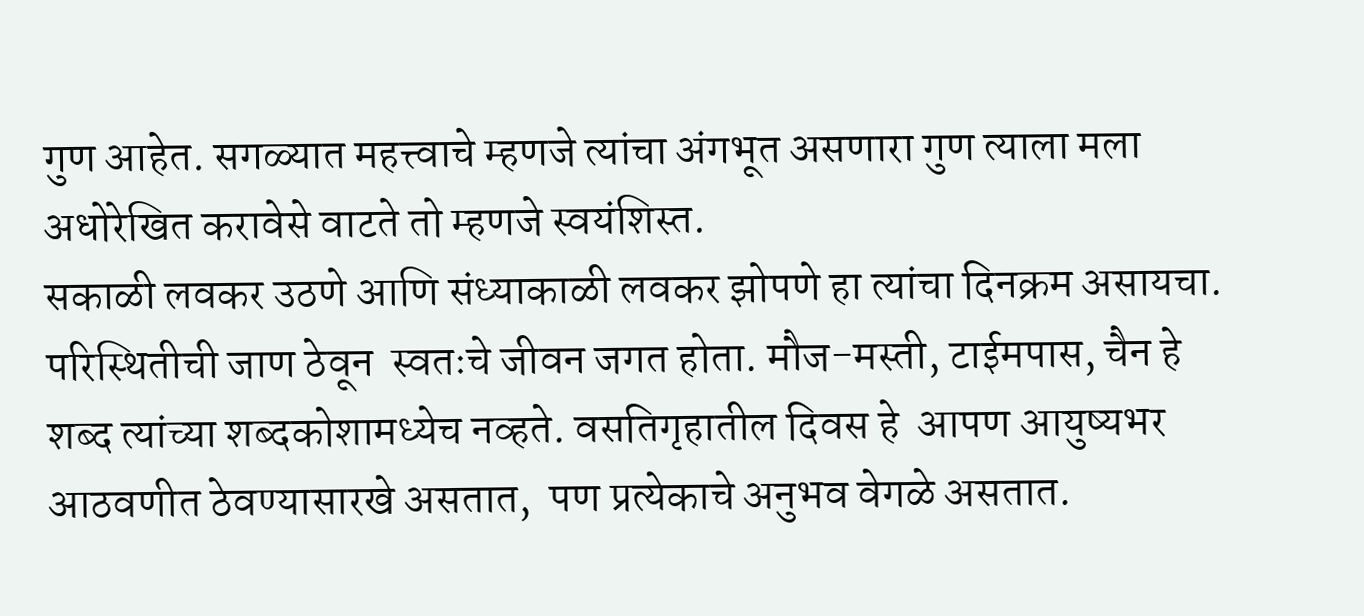गुण आहेत. सगळ्यात महत्त्वाचे म्हणजे त्यांचा अंगभूत असणारा गुण त्याला मला अधोरेखित करावेसे वाटते तो म्हणजे स्वयंशिस्त.
सकाळी लवकर उठणे आणि संध्याकाळी लवकर झोपणे हा त्यांचा दिनक्रम असायचा. परिस्थितीची जाण ठेवून  स्वतःचे जीवन जगत होता. मौज-मस्ती, टाईमपास, चैन हे शब्द त्यांच्या शब्दकोशामध्येच नव्हते. वसतिगृहातील दिवस हे  आपण आयुष्यभर आठवणीत ठेवण्यासारखे असतात,  पण प्रत्येकाचे अनुभव वेगळे असतात.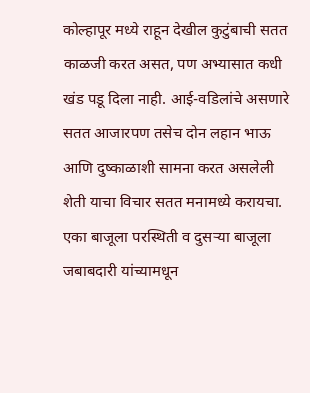कोल्हापूर मध्ये राहून देखील कुटुंबाची सतत काळजी करत असत, पण अभ्यासात कधी खंड पडू दिला नाही. आई-वडिलांचे असणारे सतत आजारपण तसेच दोन लहान भाऊ आणि दुष्काळाशी सामना करत असलेली शेती याचा विचार सतत मनामध्ये करायचा. एका बाजूला परस्थिती व दुसर्‍या बाजूला जबाबदारी यांच्यामधून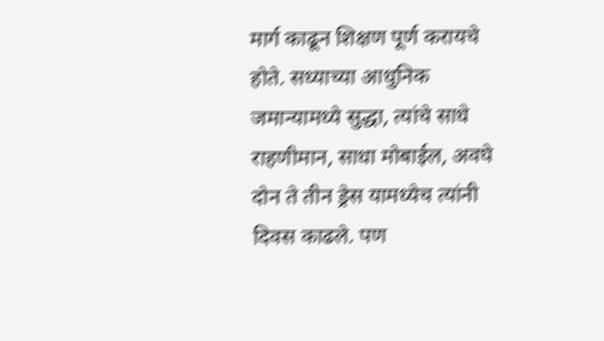मार्ग काढून शिक्षण पूर्ण करायचे होते. सध्याच्या आधुनिक जमान्यामध्ये सुद्धा, त्यांचे साधे राहणीमान, साधा मोबाईल, अवघे दोन ते तीन ड्रेस यामध्येच त्यांनी दिवस काढले. पण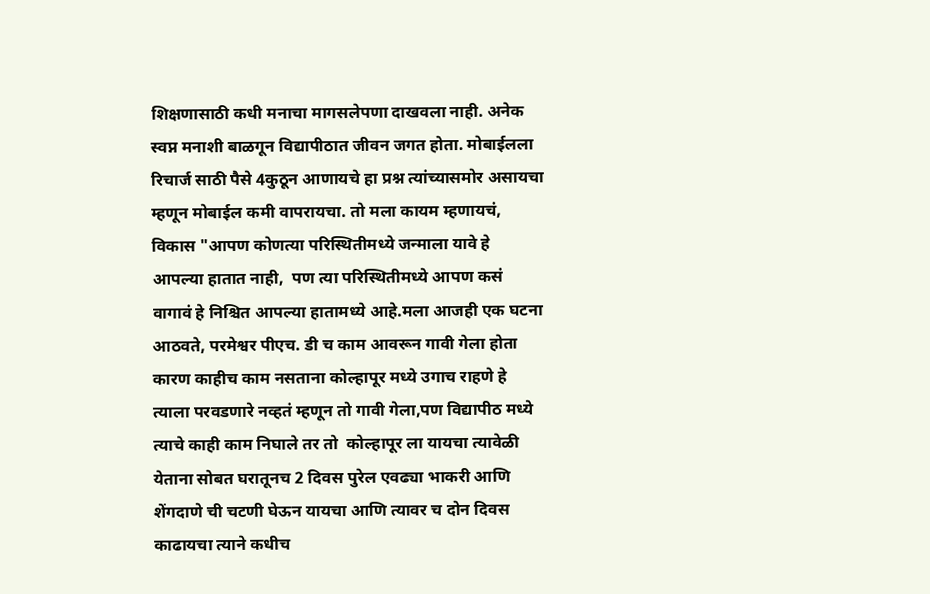शिक्षणासाठी कधी मनाचा मागसलेपणा दाखवला नाही. अनेक स्वप्न मनाशी बाळगून विद्यापीठात जीवन जगत होता. मोबाईलला रिचार्ज साठी पैसे 4कुठून आणायचे हा प्रश्न त्यांच्यासमोर असायचा म्हणून मोबाईल कमी वापरायचा. तो मला कायम म्हणायचं,  विकास "आपण कोणत्या परिस्थितीमध्ये जन्माला यावे हे आपल्या हातात नाही,  पण त्या परिस्थितीमध्ये आपण कसं वागावं हे निश्चित आपल्या हातामध्ये आहे.मला आजही एक घटना आठवते, परमेश्वर पीएच. डी च काम आवरून गावी गेला होता कारण काहीच काम नसताना कोल्हापूर मध्ये उगाच राहणे हे त्याला परवडणारे नव्हतं म्हणून तो गावी गेला,पण विद्यापीठ मध्ये त्याचे काही काम निघाले तर तो  कोल्हापूर ला यायचा त्यावेळी येताना सोबत घरातूनच 2 दिवस पुरेल एवढ्या भाकरी आणि शेंगदाणे ची चटणी घेऊन यायचा आणि त्यावर च दोन दिवस काढायचा त्याने कधीच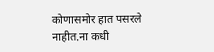कोणासमोर हात पसरले नाहीत.ना कधी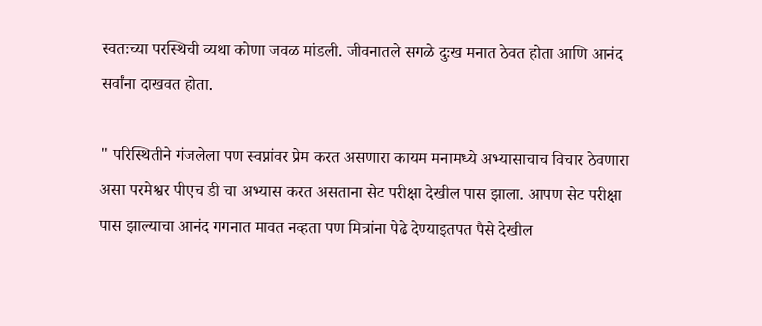स्वतःच्या परस्थिची व्यथा कोणा जवळ मांडली. जीवनातले सगळे दुःख मनात ठेवत होता आणि आनंद सर्वांना दाखवत होता.

" परिस्थितीने गंजलेला पण स्वप्नांवर प्रेम करत असणारा कायम मनामध्ये अभ्यासाचाच विचार ठेवणारा  असा परमेश्वर पीएच डी चा अभ्यास करत असताना सेट परीक्षा देखील पास झाला. आपण सेट परीक्षा पास झाल्याचा आनंद गगनात मावत नव्हता पण मित्रांना पेढे देण्याइतपत पैसे देखील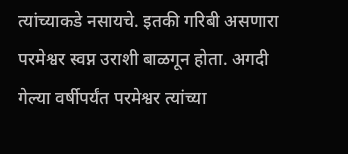त्यांच्याकडे नसायचे. इतकी गरिबी असणारा परमेश्वर स्वप्न उराशी बाळगून होता. अगदी गेल्या वर्षीपर्यंत परमेश्वर त्यांच्या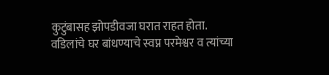कुटुंबासह झोपडीवजा घरात राहत होता. वडिलांचे घर बांधण्याचे स्वप्न परमेश्वर व त्यांच्या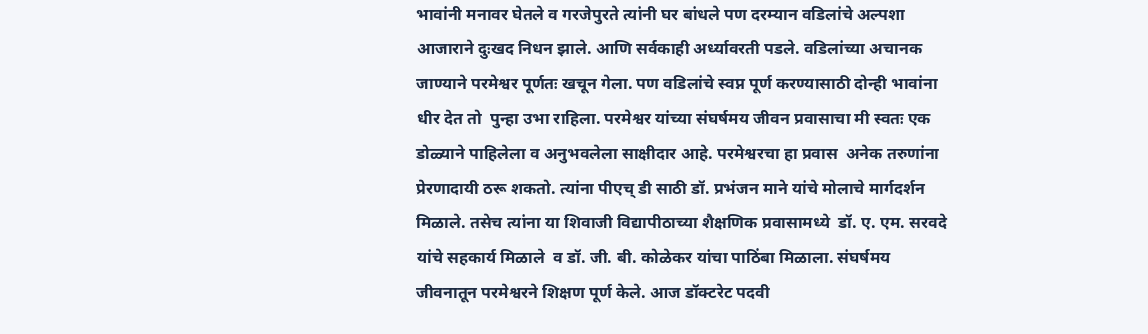भावांनी मनावर घेतले व गरजेपुरते त्यांनी घर बांधले पण दरम्यान वडिलांचे अल्पशा आजाराने दुःखद निधन झाले. आणि सर्वकाही अर्ध्यावरती पडले. वडिलांच्या अचानक जाण्याने परमेश्वर पूर्णतः खचून गेला. पण वडिलांचे स्वप्न पूर्ण करण्यासाठी दोन्ही भावांना धीर देत तो  पुन्हा उभा राहिला. परमेश्वर यांच्या संघर्षमय जीवन प्रवासाचा मी स्वतः एक डोळ्याने पाहिलेला व अनुभवलेला साक्षीदार आहे. परमेश्वरचा हा प्रवास  अनेक तरुणांना प्रेरणादायी ठरू शकतो. त्यांना पीएच् डी साठी डॉ. प्रभंजन माने यांचे मोलाचे मार्गदर्शन मिळाले. तसेच त्यांना या शिवाजी विद्यापीठाच्या शैक्षणिक प्रवासामध्ये  डॉ. ए. एम. सरवदे यांचे सहकार्य मिळाले  व डॉ. जी. बी. कोळेकर यांचा पाठिंबा मिळाला. संघर्षमय जीवनातून परमेश्वरने शिक्षण पूर्ण केले. आज डॉक्टरेट पदवी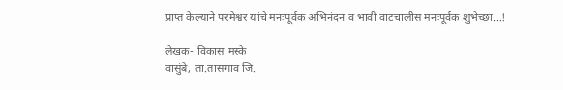प्राप्त केल्याने परमेश्वर यांचे मनःपूर्वक अभिनंदन व भावी वाटचालीस मनःपूर्वक शुभेच्छा...!

लेखक- विकास मस्के
वासुंबे, ता.तासगाव जि.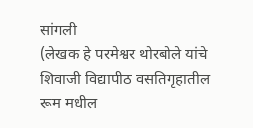सांगली
(लेखक हे परमेश्वर थोरबोले यांचे शिवाजी विद्यापीठ वसतिगृहातील रूम मधील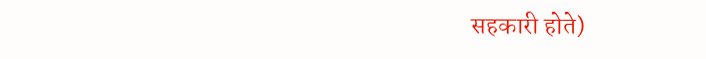सहकारी होते)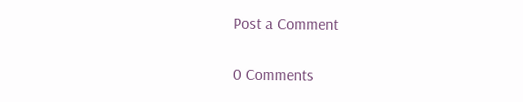Post a Comment

0 Comments